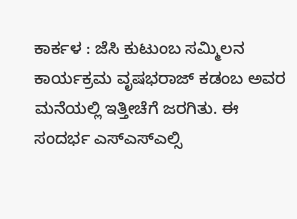ಕಾರ್ಕಳ : ಜೆಸಿ ಕುಟುಂಬ ಸಮ್ಮಿಲನ ಕಾರ್ಯಕ್ರಮ ವೃಷಭರಾಜ್ ಕಡಂಬ ಅವರ ಮನೆಯಲ್ಲಿ ಇತ್ತೀಚೆಗೆ ಜರಗಿತು. ಈ ಸಂದರ್ಭ ಎಸ್ಎಸ್ಎಲ್ಸಿ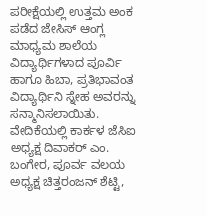ಪರೀಕ್ಷೆಯಲ್ಲಿ ಉತ್ತಮ ಅಂಕ ಪಡೆದ ಜೇಸಿಸ್ ಆಂಗ್ಲ ಮಾಧ್ಯಮ ಶಾಲೆಯ ವಿದ್ಯಾರ್ಥಿಗಳಾದ ಪೂರ್ವಿ ಹಾಗೂ ಹಿಬಾ, ಪ್ರತಿಭಾವಂತ ವಿದ್ಯಾರ್ಥಿನಿ ಸ್ನೇಹ ಅವರನ್ನು ಸನ್ಮಾನಿಸಲಾಯಿತು.
ವೇದಿಕೆಯಲ್ಲಿ ಕಾರ್ಕಳ ಜೆಸಿಐ ಅಧ್ಯಕ್ಷ ದಿವಾಕರ್ ಎಂ. ಬಂಗೇರ, ಪೂರ್ವ ವಲಯ ಅಧ್ಯಕ್ಷ ಚಿತ್ತರಂಜನ್ ಶೆಟ್ಟಿ,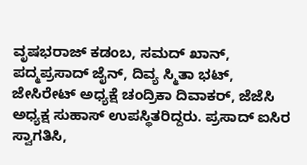ವೃಷಭರಾಜ್ ಕಡಂಬ, ಸಮದ್ ಖಾನ್, ಪದ್ಮಪ್ರಸಾದ್ ಜೈನ್, ದಿವ್ಯ ಸ್ಮಿತಾ ಭಟ್, ಜೇಸಿರೇಟ್ ಅಧ್ಯಕ್ಷೆ ಚಂದ್ರಿಕಾ ದಿವಾಕರ್, ಜೆಜೆಸಿ ಅಧ್ಯಕ್ಷ ಸುಹಾಸ್ ಉಪಸ್ಥಿತರಿದ್ದರು. ಪ್ರಸಾದ್ ಐಸಿರ ಸ್ವಾಗತಿಸಿ,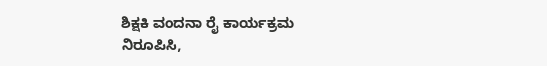ಶಿಕ್ಷಕಿ ವಂದನಾ ರೈ ಕಾರ್ಯಕ್ರಮ ನಿರೂಪಿಸಿ,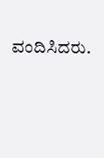ವಂದಿಸಿದರು.